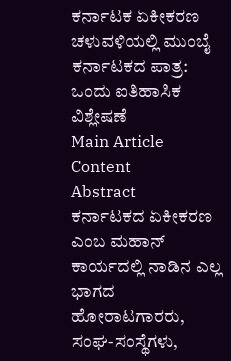ಕರ್ನಾಟಕ ಏಕೀಕರಣ ಚಳುವಳಿಯಲ್ಲಿ ಮುಂಬೈ ಕರ್ನಾಟಕದ ಪಾತ್ರ: ಒಂದು ಐತಿಹಾಸಿಕ ವಿಶ್ಲೇಷಣೆ
Main Article Content
Abstract
ಕರ್ನಾಟಕದ ಏಕೀಕರಣ ಎಂಬ ಮಹಾನ್ ಕಾರ್ಯದಲ್ಲಿ ನಾಡಿನ ಎಲ್ಲ ಭಾಗದ ಹೋರಾಟಗಾರರು, ಸಂಘ-ಸಂಸ್ಥೆಗಳು,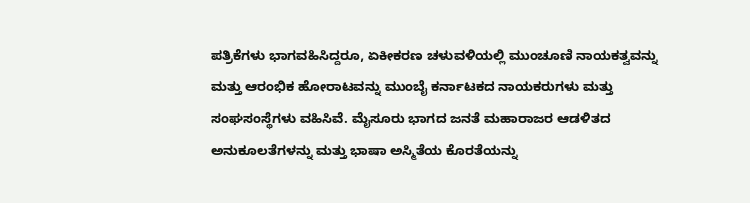ಪತ್ರಿಕೆಗಳು ಭಾಗವಹಿಸಿದ್ದರೂ, ಏಕೀಕರಣ ಚಳುವಳಿಯಲ್ಲಿ ಮುಂಚೂಣಿ ನಾಯಕತ್ವವನ್ನು ಮತ್ತು ಆರಂಭಿಕ ಹೋರಾಟವನ್ನು ಮುಂಬೈ ಕರ್ನಾಟಕದ ನಾಯಕರುಗಳು ಮತ್ತು ಸಂಘಸಂಸ್ಥೆಗಳು ವಹಿಸಿವೆ. ಮೈಸೂರು ಭಾಗದ ಜನತೆ ಮಹಾರಾಜರ ಆಡಳಿತದ ಅನುಕೂಲತೆಗಳನ್ನು ಮತ್ತು ಭಾಷಾ ಅಸ್ಮಿತೆಯ ಕೊರತೆಯನ್ನು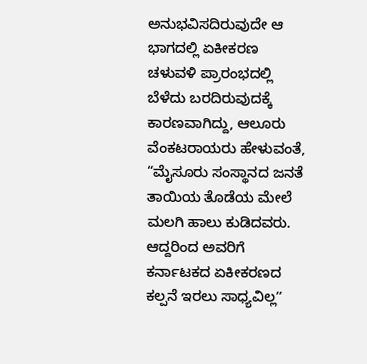ಅನುಭವಿಸದಿರುವುದೇ ಆ ಭಾಗದಲ್ಲಿ ಏಕೀಕರಣ ಚಳುವಳಿ ಪ್ರಾರಂಭದಲ್ಲಿ ಬೆಳೆದು ಬರದಿರುವುದಕ್ಕೆ ಕಾರಣವಾಗಿದ್ದು, ಆಲೂರು ವೆಂಕಟರಾಯರು ಹೇಳುವಂತೆ, “ಮೈಸೂರು ಸಂಸ್ಥಾನದ ಜನತೆ ತಾಯಿಯ ತೊಡೆಯ ಮೇಲೆ ಮಲಗಿ ಹಾಲು ಕುಡಿದವರು. ಆದ್ದರಿಂದ ಅವರಿಗೆ ಕರ್ನಾಟಕದ ಏಕೀಕರಣದ ಕಲ್ಪನೆ ಇರಲು ಸಾಧ್ಯವಿಲ್ಲʼʼ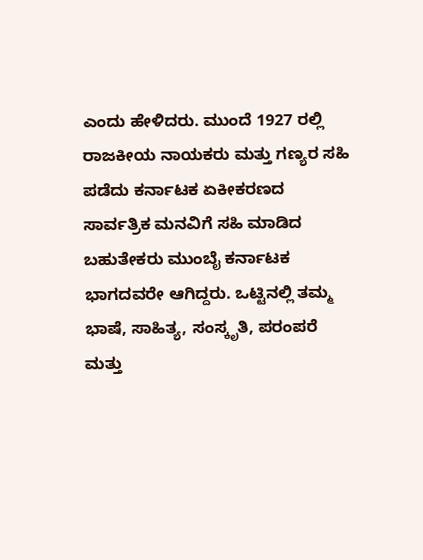ಎಂದು ಹೇಳಿದರು. ಮುಂದೆ 1927 ರಲ್ಲಿ ರಾಜಕೀಯ ನಾಯಕರು ಮತ್ತು ಗಣ್ಯರ ಸಹಿ ಪಡೆದು ಕರ್ನಾಟಕ ಏಕೀಕರಣದ ಸಾರ್ವತ್ರಿಕ ಮನವಿಗೆ ಸಹಿ ಮಾಡಿದ ಬಹುತೇಕರು ಮುಂಬೈ ಕರ್ನಾಟಕ ಭಾಗದವರೇ ಆಗಿದ್ದರು. ಒಟ್ಟಿನಲ್ಲಿ ತಮ್ಮ ಭಾಷೆ, ಸಾಹಿತ್ಯ, ಸಂಸ್ಕೃತಿ, ಪರಂಪರೆ ಮತ್ತು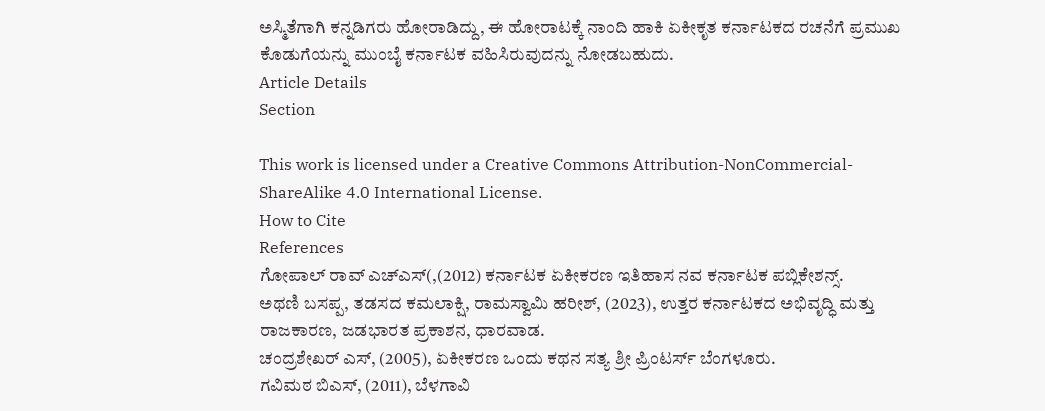ಅಸ್ಮಿತೆಗಾಗಿ ಕನ್ನಡಿಗರು ಹೋರಾಡಿದ್ದು, ಈ ಹೋರಾಟಕ್ಕೆ ನಾಂದಿ ಹಾಕಿ ಏಕೀಕೃತ ಕರ್ನಾಟಕದ ರಚನೆಗೆ ಪ್ರಮುಖ ಕೊಡುಗೆಯನ್ನು ಮುಂಬೈ ಕರ್ನಾಟಕ ವಹಿಸಿರುವುದನ್ನು ನೋಡಬಹುದು.
Article Details
Section

This work is licensed under a Creative Commons Attribution-NonCommercial-ShareAlike 4.0 International License.
How to Cite
References
ಗೋಪಾಲ್ ರಾವ್ ಎಚ್ಎಸ್(,(2012) ಕರ್ನಾಟಕ ಏಕೀಕರಣ ಇತಿಹಾಸ ನವ ಕರ್ನಾಟಕ ಪಬ್ಲಿಕೇಶನ್ಸ್.
ಅಥಣಿ ಬಸಪ್ಪ, ತಡಸದ ಕಮಲಾಕ್ಷಿ, ರಾಮಸ್ವಾಮಿ ಹರೀಶ್, (2023), ಉತ್ತರ ಕರ್ನಾಟಕದ ಅಭಿವೃದ್ಧಿ ಮತ್ತು ರಾಜಕಾರಣ, ಜಡಭಾರತ ಪ್ರಕಾಶನ, ಧಾರವಾಡ.
ಚಂದ್ರಶೇಖರ್ ಎಸ್, (2005), ಏಕೀಕರಣ ಒಂದು ಕಥನ ಸತ್ಯ ಶ್ರೀ ಪ್ರಿಂಟರ್ಸ್ ಬೆಂಗಳೂರು.
ಗವಿಮಠ ಬಿಎಸ್, (2011), ಬೆಳಗಾವಿ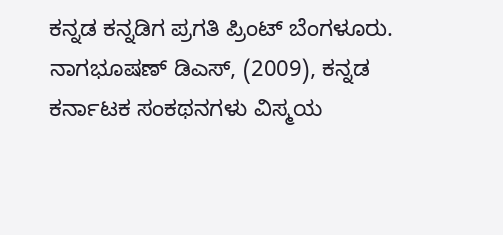ಕನ್ನಡ ಕನ್ನಡಿಗ ಪ್ರಗತಿ ಪ್ರಿಂಟ್ ಬೆಂಗಳೂರು.
ನಾಗಭೂಷಣ್ ಡಿಎಸ್, (2009), ಕನ್ನಡ ಕರ್ನಾಟಕ ಸಂಕಥನಗಳು ವಿಸ್ಮಯ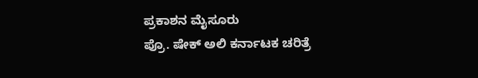ಪ್ರಕಾಶನ ಮೈಸೂರು
ಪ್ರೊ. ಷೇಕ್ ಅಲಿ ಕರ್ನಾಟಕ ಚರಿತ್ರೆ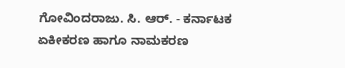ಗೋವಿಂದರಾಜು. ಸಿ. ಆರ್. - ಕರ್ನಾಟಕ ಏಕೀಕರಣ ಹಾಗೂ ನಾಮಕರಣ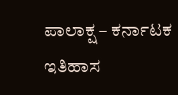ಪಾಲಾಕ್ಷ – ಕರ್ನಾಟಕ ಇತಿಹಾಸ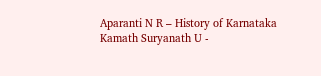Aparanti N R – History of Karnataka
Kamath Suryanath U -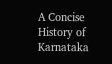A Concise History of Karnataka